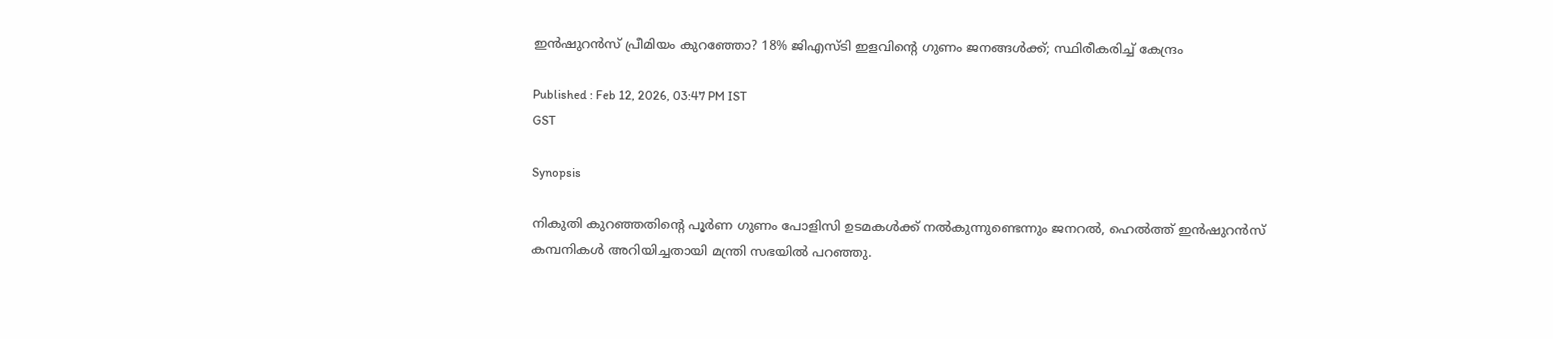ഇന്‍ഷുറന്‍സ് പ്രീമിയം കുറഞ്ഞോ? 18% ജിഎസ്ടി ഇളവിന്റെ ഗുണം ജനങ്ങള്‍ക്ക്; സ്ഥിരീകരിച്ച് കേന്ദ്രം

Published : Feb 12, 2026, 03:47 PM IST
GST

Synopsis

നികുതി കുറഞ്ഞതിന്റെ പൂര്‍ണ ഗുണം പോളിസി ഉടമകള്‍ക്ക് നല്‍കുന്നുണ്ടെന്നും ജനറല്‍, ഹെല്‍ത്ത് ഇന്‍ഷുറന്‍സ് കമ്പനികള്‍ അറിയിച്ചതായി മന്ത്രി സഭയില്‍ പറഞ്ഞു.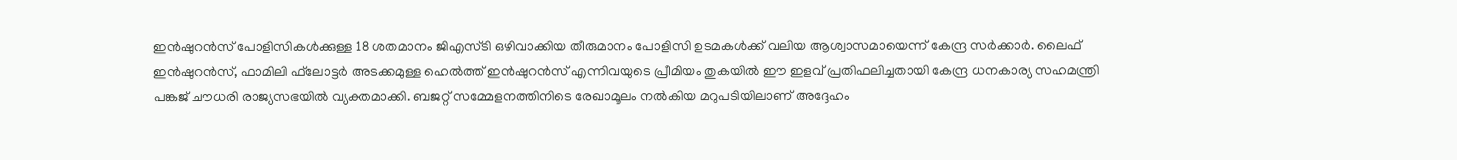ഇന്‍ഷുറന്‍സ് പോളിസികള്‍ക്കുള്ള 18 ശതമാനം ജിഎസ്ടി ഒഴിവാക്കിയ തീരുമാനം പോളിസി ഉടമകള്‍ക്ക് വലിയ ആശ്വാസമായെന്ന് കേന്ദ്ര സര്‍ക്കാര്‍. ലൈഫ് ഇന്‍ഷുറന്‍സ്, ഫാമിലി ഫ്‌ലോട്ടര്‍ അടക്കമുള്ള ഹെല്‍ത്ത് ഇന്‍ഷുറന്‍സ് എന്നിവയുടെ പ്രീമിയം തുകയില്‍ ഈ ഇളവ് പ്രതിഫലിച്ചതായി കേന്ദ്ര ധനകാര്യ സഹമന്ത്രി പങ്കജ് ചൗധരി രാജ്യസഭയില്‍ വ്യക്തമാക്കി. ബജറ്റ് സമ്മേളനത്തിനിടെ രേഖാമൂലം നല്‍കിയ മറുപടിയിലാണ് അദ്ദേഹം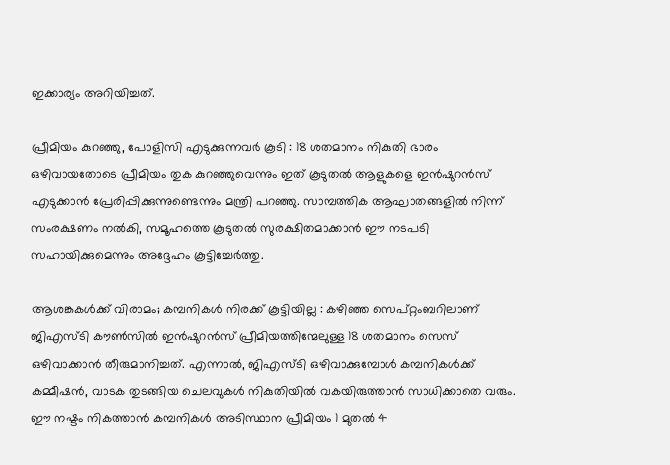ഇക്കാര്യം അറിയിച്ചത്.

പ്രീമിയം കുറഞ്ഞു, പോളിസി എടുക്കുന്നവര്‍ കൂടി : 18 ശതമാനം നികുതി ഭാരം ഒഴിവായതോടെ പ്രീമിയം തുക കുറഞ്ഞുവെന്നും ഇത് കൂടുതല്‍ ആളുകളെ ഇന്‍ഷുറന്‍സ് എടുക്കാന്‍ പ്രേരിപ്പിക്കുന്നുണ്ടെന്നും മന്ത്രി പറഞ്ഞു. സാമ്പത്തിക ആഘാതങ്ങളില്‍ നിന്ന് സംരക്ഷണം നല്‍കി, സമൂഹത്തെ കൂടുതല്‍ സുരക്ഷിതമാക്കാന്‍ ഈ നടപടി സഹായിക്കുമെന്നും അദ്ദേഹം കൂട്ടിച്ചേര്‍ത്തു.

ആശങ്കകള്‍ക്ക് വിരാമം; കമ്പനികള്‍ നിരക്ക് കൂട്ടിയില്ല : കഴിഞ്ഞ സെപ്റ്റംബറിലാണ് ജിഎസ്ടി കൗണ്‍സില്‍ ഇന്‍ഷുറന്‍സ് പ്രീമിയത്തിന്മേലുള്ള 18 ശതമാനം സെസ് ഒഴിവാക്കാന്‍ തീരുമാനിച്ചത്. എന്നാല്‍, ജിഎസ്ടി ഒഴിവാക്കുമ്പോള്‍ കമ്പനികള്‍ക്ക് കമ്മീഷന്‍, വാടക തുടങ്ങിയ ചെലവുകള്‍ നികുതിയില്‍ വകയിരുത്താന്‍ സാധിക്കാതെ വരും. ഈ നഷ്ടം നികത്താന്‍ കമ്പനികള്‍ അടിസ്ഥാന പ്രീമിയം 1 മുതല്‍ 4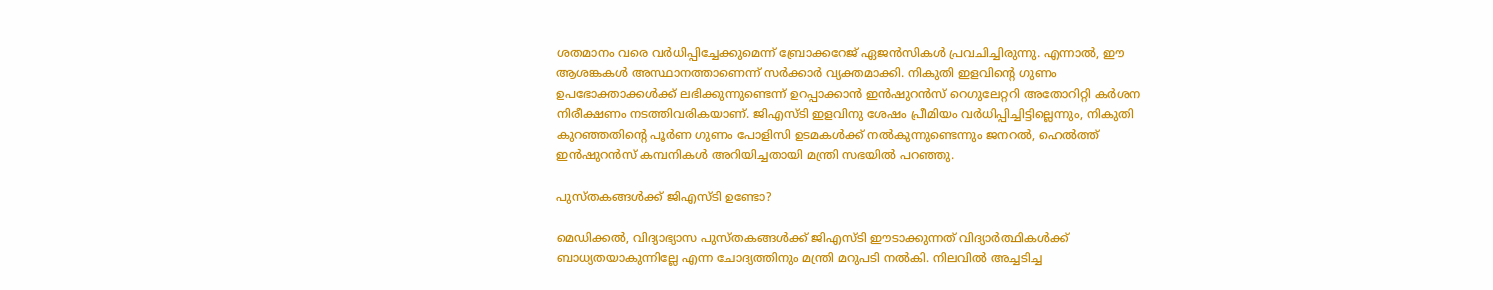ശതമാനം വരെ വര്‍ധിപ്പിച്ചേക്കുമെന്ന് ബ്രോക്കറേജ് ഏജന്‍സികള്‍ പ്രവചിച്ചിരുന്നു. എന്നാല്‍, ഈ ആശങ്കകള്‍ അസ്ഥാനത്താണെന്ന് സര്‍ക്കാര്‍ വ്യക്തമാക്കി. നികുതി ഇളവിന്റെ ഗുണം ഉപഭോക്താക്കള്‍ക്ക് ലഭിക്കുന്നുണ്ടെന്ന് ഉറപ്പാക്കാന്‍ ഇന്‍ഷുറന്‍സ് റെഗുലേറ്ററി അതോറിറ്റി കര്‍ശന നിരീക്ഷണം നടത്തിവരികയാണ്. ജിഎസ്ടി ഇളവിനു ശേഷം പ്രീമിയം വര്‍ധിപ്പിച്ചിട്ടില്ലെന്നും, നികുതി കുറഞ്ഞതിന്റെ പൂര്‍ണ ഗുണം പോളിസി ഉടമകള്‍ക്ക് നല്‍കുന്നുണ്ടെന്നും ജനറല്‍, ഹെല്‍ത്ത് ഇന്‍ഷുറന്‍സ് കമ്പനികള്‍ അറിയിച്ചതായി മന്ത്രി സഭയില്‍ പറഞ്ഞു.

പുസ്തകങ്ങള്‍ക്ക് ജിഎസ്ടി ഉണ്ടോ?

മെഡിക്കല്‍, വിദ്യാഭ്യാസ പുസ്തകങ്ങള്‍ക്ക് ജിഎസ്ടി ഈടാക്കുന്നത് വിദ്യാര്‍ത്ഥികള്‍ക്ക് ബാധ്യതയാകുന്നില്ലേ എന്ന ചോദ്യത്തിനും മന്ത്രി മറുപടി നല്‍കി. നിലവില്‍ അച്ചടിച്ച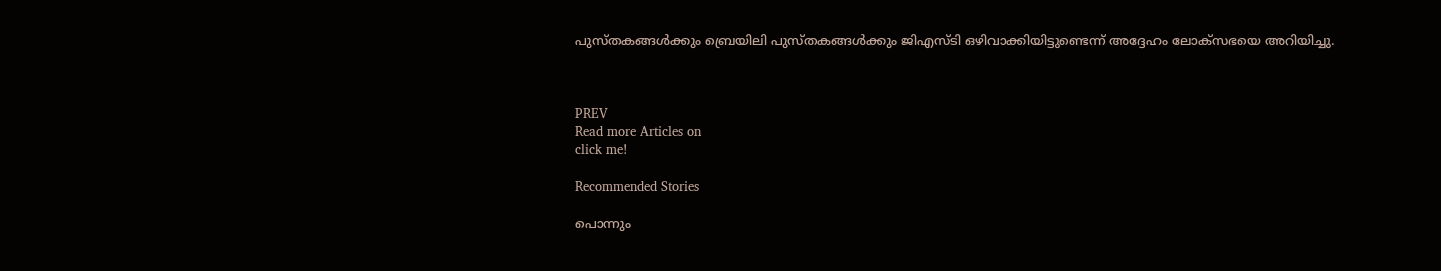പുസ്തകങ്ങള്‍ക്കും ബ്രെയിലി പുസ്തകങ്ങള്‍ക്കും ജിഎസ്ടി ഒഴിവാക്കിയിട്ടുണ്ടെന്ന് അദ്ദേഹം ലോക്‌സഭയെ അറിയിച്ചു.



PREV
Read more Articles on
click me!

Recommended Stories

പൊന്നും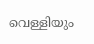വെള്ളിയും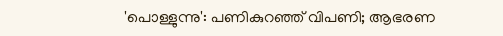'പൊള്ളുന്നു': പണികുറഞ്ഞ് വിപണി; ആഭരണ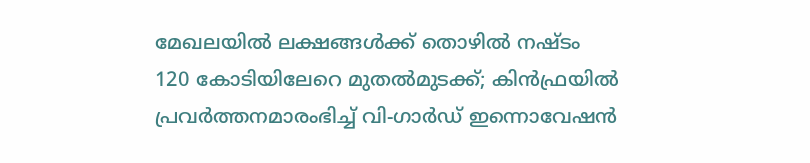മേഖലയില്‍ ലക്ഷങ്ങള്‍ക്ക് തൊഴില്‍ നഷ്ടം
120 കോടിയിലേറെ മുതൽമുടക്ക്; കിൻഫ്രയിൽ പ്രവർത്തനമാരംഭിച്ച് വി-ഗാർഡ് ഇന്നൊവേഷൻ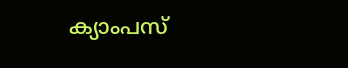ക്യാംപസ്